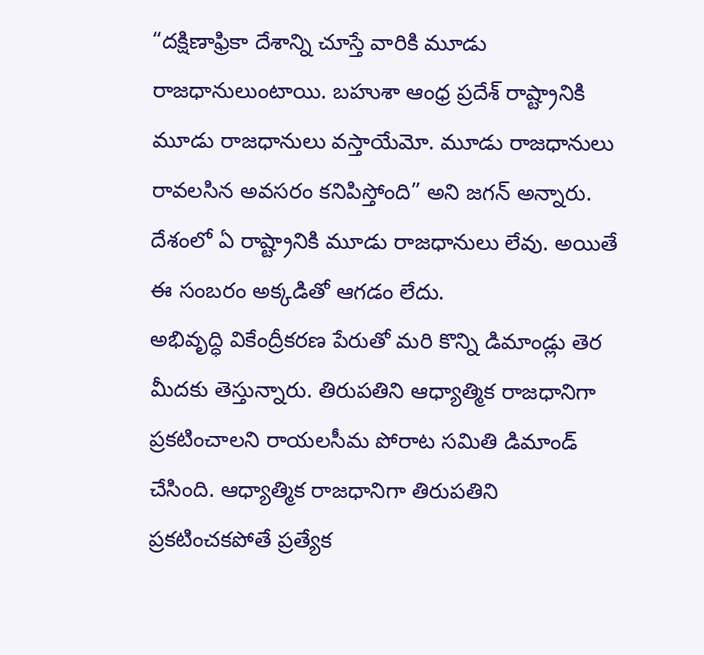“దక్షిణాఫ్రికా దేశాన్ని చూస్తే వారికి మూడు రాజధానులుంటాయి. బహుశా ఆంధ్ర ప్రదేశ్ రాష్ట్రానికి మూడు రాజధానులు వస్తాయేమో. మూడు రాజధానులు రావలసిన అవసరం కనిపిస్తోంది” అని జగన్ అన్నారు. దేశంలో ఏ రాష్ట్రానికి మూడు రాజధానులు లేవు. అయితే ఈ సంబరం అక్కడితో ఆగడం లేదు.
అభివృద్ధి వికేంద్రీకరణ పేరుతో మరి కొన్ని డిమాండ్లు తెర మీదకు తెస్తున్నారు. తిరుపతిని ఆధ్యాత్మిక రాజధానిగా ప్రకటించాలని రాయలసీమ పోరాట సమితి డిమాండ్ చేసింది. ఆధ్యాత్మిక రాజధానిగా తిరుపతిని ప్రకటించకపోతే ప్రత్యేక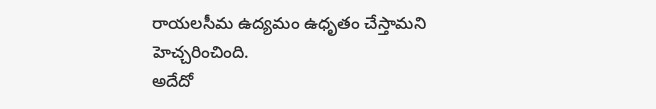రాయలసీమ ఉద్యమం ఉధృతం చేస్తామని హెచ్చరించింది.
అదేదో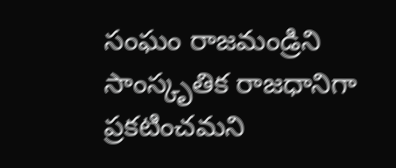సంఘం రాజమండ్రిని సాంస్కృతిక రాజధానిగా ప్రకటించమని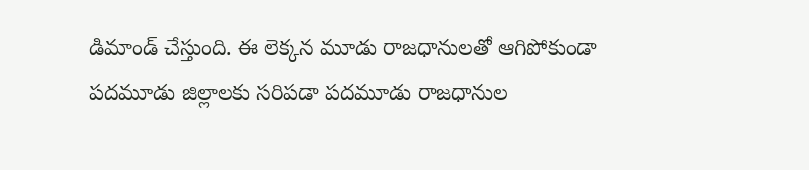డిమాండ్ చేస్తుంది. ఈ లెక్కన మూడు రాజధానులతో ఆగిపోకుండా పదమూడు జిల్లాలకు సరిపడా పదమూడు రాజధానుల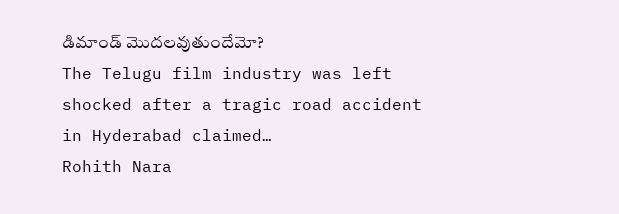డిమాండ్ మొదలవుతుందేమో?
The Telugu film industry was left shocked after a tragic road accident in Hyderabad claimed…
Rohith Nara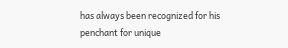has always been recognized for his penchant for unique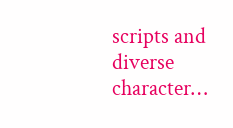scripts and diverse character…